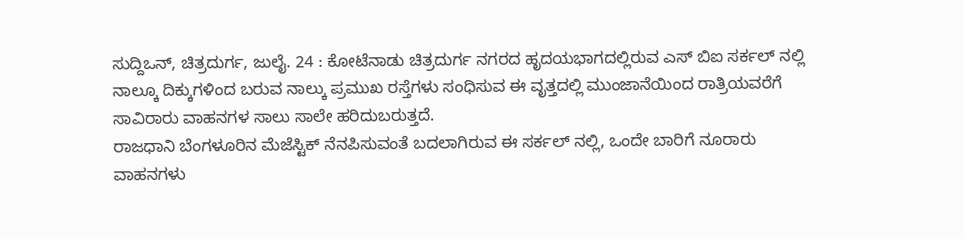ಸುದ್ದಿಒನ್, ಚಿತ್ರದುರ್ಗ, ಜುಲೈ. 24 : ಕೋಟೆನಾಡು ಚಿತ್ರದುರ್ಗ ನಗರದ ಹೃದಯಭಾಗದಲ್ಲಿರುವ ಎಸ್ ಬಿಐ ಸರ್ಕಲ್ ನಲ್ಲಿ ನಾಲ್ಕೂ ದಿಕ್ಕುಗಳಿಂದ ಬರುವ ನಾಲ್ಕು ಪ್ರಮುಖ ರಸ್ತೆಗಳು ಸಂಧಿಸುವ ಈ ವೃತ್ತದಲ್ಲಿ ಮುಂಜಾನೆಯಿಂದ ರಾತ್ರಿಯವರೆಗೆ ಸಾವಿರಾರು ವಾಹನಗಳ ಸಾಲು ಸಾಲೇ ಹರಿದುಬರುತ್ತದೆ.
ರಾಜಧಾನಿ ಬೆಂಗಳೂರಿನ ಮೆಜೆಸ್ಟಿಕ್ ನೆನಪಿಸುವಂತೆ ಬದಲಾಗಿರುವ ಈ ಸರ್ಕಲ್ ನಲ್ಲಿ, ಒಂದೇ ಬಾರಿಗೆ ನೂರಾರು ವಾಹನಗಳು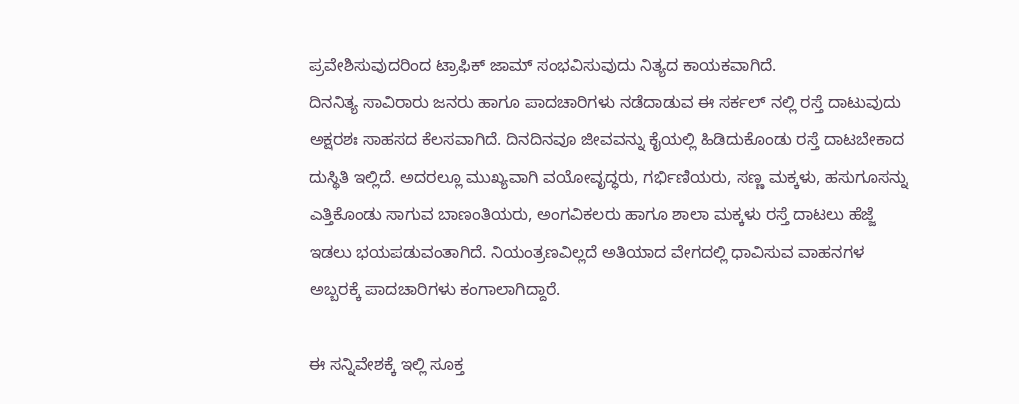ಪ್ರವೇಶಿಸುವುದರಿಂದ ಟ್ರಾಫಿಕ್ ಜಾಮ್ ಸಂಭವಿಸುವುದು ನಿತ್ಯದ ಕಾಯಕವಾಗಿದೆ.
ದಿನನಿತ್ಯ ಸಾವಿರಾರು ಜನರು ಹಾಗೂ ಪಾದಚಾರಿಗಳು ನಡೆದಾಡುವ ಈ ಸರ್ಕಲ್ ನಲ್ಲಿ ರಸ್ತೆ ದಾಟುವುದು ಅಕ್ಷರಶಃ ಸಾಹಸದ ಕೆಲಸವಾಗಿದೆ. ದಿನದಿನವೂ ಜೀವವನ್ನು ಕೈಯಲ್ಲಿ ಹಿಡಿದುಕೊಂಡು ರಸ್ತೆ ದಾಟಬೇಕಾದ ದುಸ್ಥಿತಿ ಇಲ್ಲಿದೆ. ಅದರಲ್ಲೂ ಮುಖ್ಯವಾಗಿ ವಯೋವೃದ್ಧರು, ಗರ್ಭಿಣಿಯರು, ಸಣ್ಣ ಮಕ್ಕಳು, ಹಸುಗೂಸನ್ನು ಎತ್ತಿಕೊಂಡು ಸಾಗುವ ಬಾಣಂತಿಯರು, ಅಂಗವಿಕಲರು ಹಾಗೂ ಶಾಲಾ ಮಕ್ಕಳು ರಸ್ತೆ ದಾಟಲು ಹೆಜ್ಜೆ ಇಡಲು ಭಯಪಡುವಂತಾಗಿದೆ. ನಿಯಂತ್ರಣವಿಲ್ಲದೆ ಅತಿಯಾದ ವೇಗದಲ್ಲಿ ಧಾವಿಸುವ ವಾಹನಗಳ ಅಬ್ಬರಕ್ಕೆ ಪಾದಚಾರಿಗಳು ಕಂಗಾಲಾಗಿದ್ದಾರೆ.

ಈ ಸನ್ನಿವೇಶಕ್ಕೆ ಇಲ್ಲಿ ಸೂಕ್ತ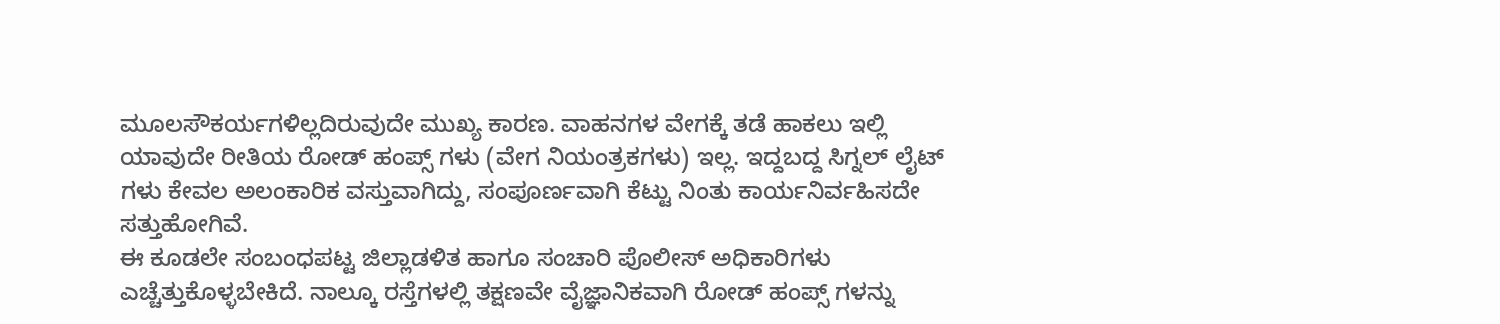ಮೂಲಸೌಕರ್ಯಗಳಿಲ್ಲದಿರುವುದೇ ಮುಖ್ಯ ಕಾರಣ. ವಾಹನಗಳ ವೇಗಕ್ಕೆ ತಡೆ ಹಾಕಲು ಇಲ್ಲಿ ಯಾವುದೇ ರೀತಿಯ ರೋಡ್ ಹಂಪ್ಸ್ ಗಳು (ವೇಗ ನಿಯಂತ್ರಕಗಳು) ಇಲ್ಲ. ಇದ್ದಬದ್ದ ಸಿಗ್ನಲ್ ಲೈಟ್ ಗಳು ಕೇವಲ ಅಲಂಕಾರಿಕ ವಸ್ತುವಾಗಿದ್ದು, ಸಂಪೂರ್ಣವಾಗಿ ಕೆಟ್ಟು ನಿಂತು ಕಾರ್ಯನಿರ್ವಹಿಸದೇ ಸತ್ತುಹೋಗಿವೆ.
ಈ ಕೂಡಲೇ ಸಂಬಂಧಪಟ್ಟ ಜಿಲ್ಲಾಡಳಿತ ಹಾಗೂ ಸಂಚಾರಿ ಪೊಲೀಸ್ ಅಧಿಕಾರಿಗಳು ಎಚ್ಚೆತ್ತುಕೊಳ್ಳಬೇಕಿದೆ. ನಾಲ್ಕೂ ರಸ್ತೆಗಳಲ್ಲಿ ತಕ್ಷಣವೇ ವೈಜ್ಞಾನಿಕವಾಗಿ ರೋಡ್ ಹಂಪ್ಸ್ ಗಳನ್ನು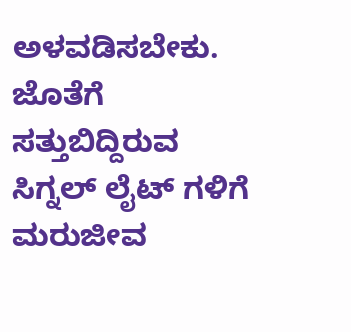ಅಳವಡಿಸಬೇಕು. ಜೊತೆಗೆ ಸತ್ತುಬಿದ್ದಿರುವ ಸಿಗ್ನಲ್ ಲೈಟ್ ಗಳಿಗೆ ಮರುಜೀವ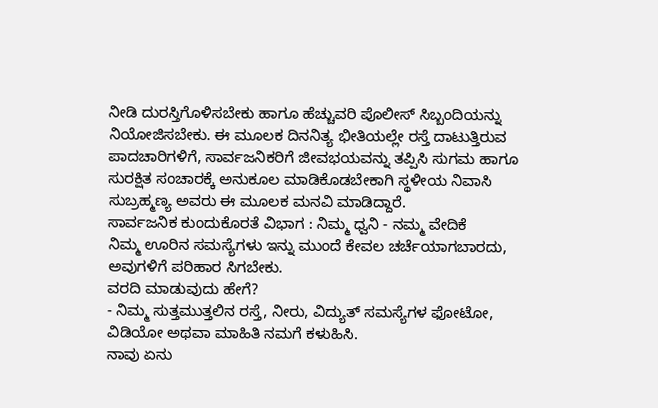ನೀಡಿ ದುರಸ್ತಿಗೊಳಿಸಬೇಕು ಹಾಗೂ ಹೆಚ್ಚುವರಿ ಪೊಲೀಸ್ ಸಿಬ್ಬಂದಿಯನ್ನು ನಿಯೋಜಿಸಬೇಕು. ಈ ಮೂಲಕ ದಿನನಿತ್ಯ ಭೀತಿಯಲ್ಲೇ ರಸ್ತೆ ದಾಟುತ್ತಿರುವ ಪಾದಚಾರಿಗಳಿಗೆ, ಸಾರ್ವಜನಿಕರಿಗೆ ಜೀವಭಯವನ್ನು ತಪ್ಪಿಸಿ ಸುಗಮ ಹಾಗೂ ಸುರಕ್ಷಿತ ಸಂಚಾರಕ್ಕೆ ಅನುಕೂಲ ಮಾಡಿಕೊಡಬೇಕಾಗಿ ಸ್ಥಳೀಯ ನಿವಾಸಿ ಸುಬ್ರಹ್ಮಣ್ಯ ಅವರು ಈ ಮೂಲಕ ಮನವಿ ಮಾಡಿದ್ದಾರೆ.
ಸಾರ್ವಜನಿಕ ಕುಂದುಕೊರತೆ ವಿಭಾಗ : ನಿಮ್ಮ ಧ್ವನಿ - ನಮ್ಮ ವೇದಿಕೆ
ನಿಮ್ಮ ಊರಿನ ಸಮಸ್ಯೆಗಳು ಇನ್ನು ಮುಂದೆ ಕೇವಲ ಚರ್ಚೆಯಾಗಬಾರದು, ಅವುಗಳಿಗೆ ಪರಿಹಾರ ಸಿಗಬೇಕು.
ವರದಿ ಮಾಡುವುದು ಹೇಗೆ?
- ನಿಮ್ಮ ಸುತ್ತಮುತ್ತಲಿನ ರಸ್ತೆ, ನೀರು, ವಿದ್ಯುತ್ ಸಮಸ್ಯೆಗಳ ಫೋಟೋ, ವಿಡಿಯೋ ಅಥವಾ ಮಾಹಿತಿ ನಮಗೆ ಕಳುಹಿಸಿ.
ನಾವು ಏನು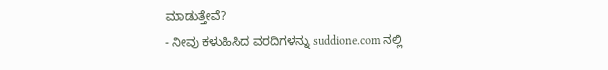ಮಾಡುತ್ತೇವೆ?
- ನೀವು ಕಳುಹಿಸಿದ ವರದಿಗಳನ್ನು suddione.com ನಲ್ಲಿ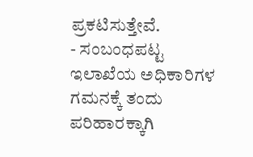ಪ್ರಕಟಿಸುತ್ತೇವೆ.
- ಸಂಬಂಧಪಟ್ಟ ಇಲಾಖೆಯ ಅಧಿಕಾರಿಗಳ ಗಮನಕ್ಕೆ ತಂದು ಪರಿಹಾರಕ್ಕಾಗಿ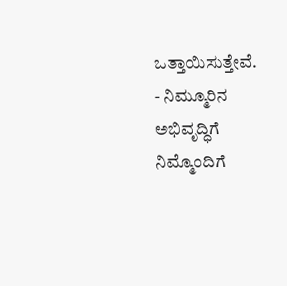ಒತ್ತಾಯಿಸುತ್ತೇವೆ.
- ನಿಮ್ಮೂರಿನ ಅಭಿವೃದ್ಧಿಗೆ ನಿಮ್ಮೊಂದಿಗೆ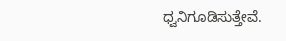ಧ್ವನಿಗೂಡಿಸುತ್ತೇವೆ.